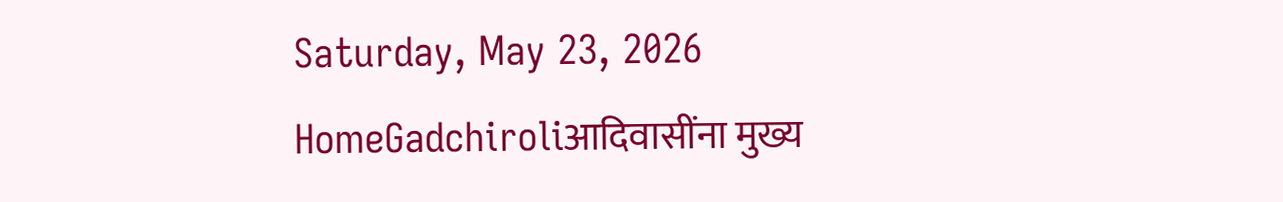Saturday, May 23, 2026
HomeGadchiroliआदिवासींना मुख्य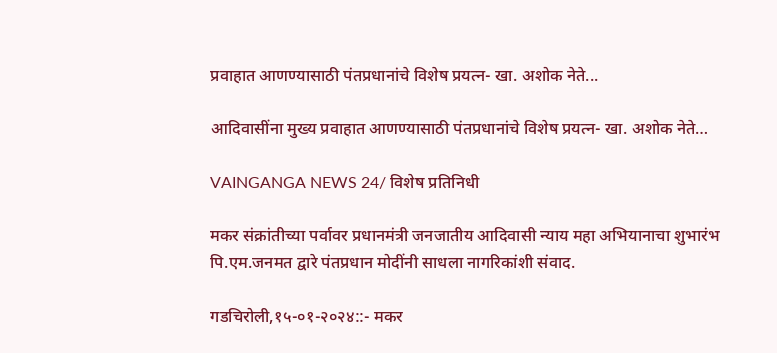प्रवाहात आणण्यासाठी पंतप्रधानांचे विशेष प्रयत्न- खा. अशोक नेते...

आदिवासींना मुख्य प्रवाहात आणण्यासाठी पंतप्रधानांचे विशेष प्रयत्न- खा. अशोक नेते…

VAINGANGA NEWS 24/ विशेष प्रतिनिधी

मकर संक्रांतीच्या पर्वावर प्रधानमंत्री जनजातीय आदिवासी न्याय महा अभियानाचा शुभारंभ पि.एम.जनमत द्वारे पंतप्रधान मोदींनी साधला नागरिकांशी संवाद.

गडचिरोली,१५-०१-२०२४::- मकर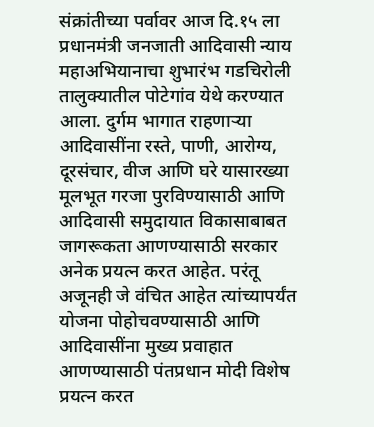संक्रांतीच्या पर्वावर आज दि.१५ ला प्रधानमंत्री जनजाती आदिवासी न्याय महाअभियानाचा शुभारंभ गडचिरोली तालुक्यातील पोटेगांव येथे करण्यात आला. दुर्गम भागात राहणाऱ्या आदिवासींना रस्ते, पाणी, आरोग्य, दूरसंचार, वीज आणि घरे यासारख्या मूलभूत गरजा पुरविण्यासाठी आणि आदिवासी समुदायात विकासाबाबत जागरूकता आणण्यासाठी सरकार अनेक प्रयत्न करत आहेत. परंतू अजूनही जे वंचित आहेत त्यांच्यापर्यंत योजना पोहोचवण्यासाठी आणि आदिवासींना मुख्य प्रवाहात आणण्यासाठी पंतप्रधान मोदी विशेष प्रयत्न करत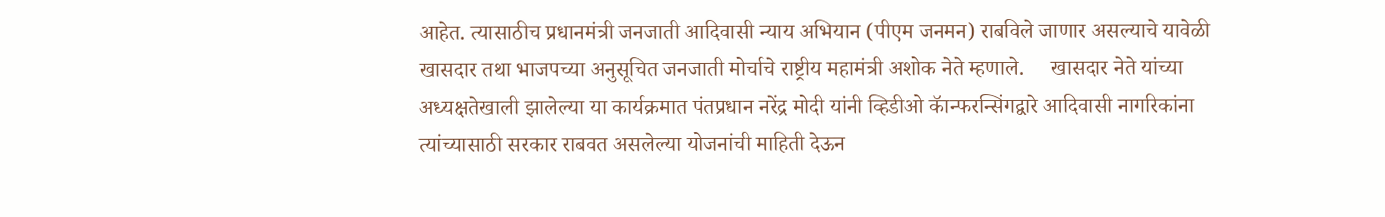आहेत. त्यासाठीच प्रधानमंत्री जनजाती आदिवासी न्याय अभियान (पीएम जनमन) राबविले जाणार असल्याचे यावेळी खासदार तथा भाजपच्या अनुसूचित जनजाती मोर्चाचे राष्ट्रीय महामंत्री अशोक नेते म्हणाले.     खासदार नेते यांच्या अध्यक्षतेखाली झालेल्या या कार्यक्रमात पंतप्रधान नरेंद्र मोदी यांनी व्हिडीओ कॅान्फरन्सिंगद्वारे आदिवासी नागरिकांना त्यांच्यासाठी सरकार राबवत असलेल्या योजनांची माहिती देऊन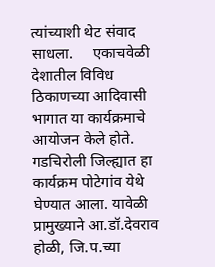त्यांच्याशी थेट संवाद साधला.     एकाचवेळी देशातील विविध ठिकाणच्या आदिवासी भागात या कार्यक्रमाचे आयोजन केले होते. गडचिरोली जिल्ह्यात हा कार्यक्रम पोटेगांव येथे घेण्यात आला. यावेळी प्रामुख्याने आ.डॉ.देवराव होळी, जि.प.च्या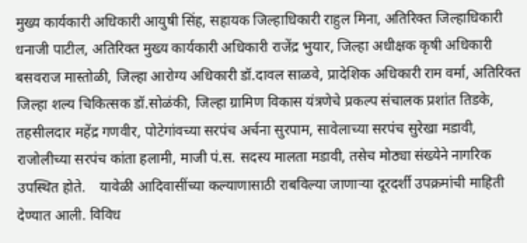मुख्य कार्यकारी अधिकारी आयुषी सिंह, सहायक जिल्हाधिकारी राहुल मिना, अतिरिक्त जिल्हाधिकारी धनाजी पाटील, अतिरिक्त मुख्य कार्यकारी अधिकारी राजेंद्र भुयार, जिल्हा अधीक्षक कृषी अधिकारी बसवराज मास्तोळी, जिल्हा आरोग्य अधिकारी डॉ.दावल साळवे, प्रादेशिक अधिकारी राम वर्मा, अतिरिक्त जिल्हा शल्य चिकित्सक डॉ.सोळंकी, जिल्हा ग्रामिण विकास यंत्रणेचे प्रकल्प संचालक प्रशांत तिडके, तहसीलदार महेंद्र गणवीर, पोटेगांवच्या सरपंच अर्चना सुरपाम, सावेलाच्या सरपंच सुरेखा मडावी, राजोलीच्या सरपंच कांता हलामी, माजी पं.स. सदस्य मालता मडावी, तसेच मोठ्या संख्येने नागरिक उपस्थित होते.    यावेळी आदिवासींच्या कल्याणासाठी राबविल्या जाणाऱ्या दूरदर्शी उपक्रमांची माहिती देण्यात आली. विविध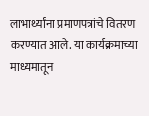लाभार्थ्यांना प्रमाणपत्रांचे वितरण करण्यात आले. या कार्यक्रमाच्या माध्यमातून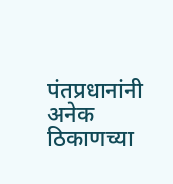पंतप्रधानांनी अनेक ठिकाणच्या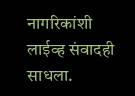नागरिकांशी लाईव्ह संवादही साधला.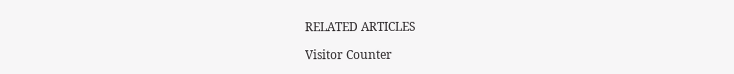RELATED ARTICLES

Visitor Counter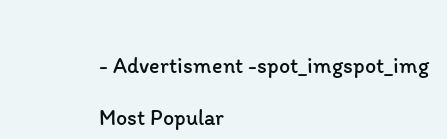- Advertisment -spot_imgspot_img

Most Popular